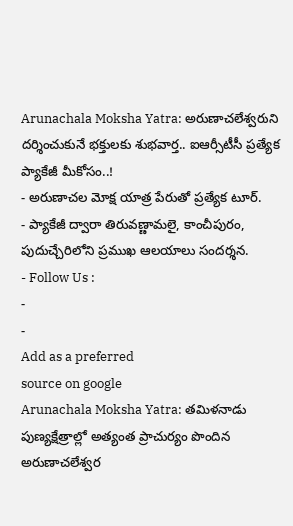Arunachala Moksha Yatra: అరుణాచలేశ్వరుని దర్శించుకునే భక్తులకు శుభవార్త.. ఐఆర్సీటీసీ ప్రత్యేక ప్యాకేజీ మీకోసం..!
- అరుణాచల మోక్ష యాత్ర పేరుతో ప్రత్యేక టూర్.
- ప్యాకేజీ ద్వారా తిరువణ్ణామలై, కాంచీపురం, పుదుచ్చేరిలోని ప్రముఖ ఆలయాలు సందర్శన.
- Follow Us :
-
-
Add as a preferred
source on google
Arunachala Moksha Yatra: తమిళనాడు పుణ్యక్షేత్రాల్లో అత్యంత ప్రాచుర్యం పొందిన అరుణాచలేశ్వర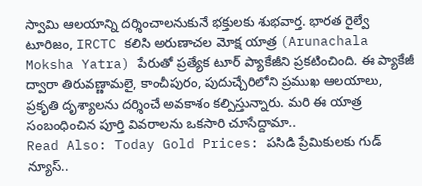స్వామి ఆలయాన్ని దర్శించాలనుకునే భక్తులకు శుభవార్త. భారత రైల్వే టూరిజం, IRCTC కలిసి అరుణాచల మోక్ష యాత్ర (Arunachala Moksha Yatra) పేరుతో ప్రత్యేక టూర్ ప్యాకేజీని ప్రకటించింది. ఈ ప్యాకేజీ ద్వారా తిరువణ్ణామలై, కాంచీపురం, పుదుచ్చేరిలోని ప్రముఖ ఆలయాలు, ప్రకృతి దృశ్యాలను దర్శించే అవకాశం కల్పిస్తున్నారు. మరి ఈ యాత్ర సంబంధించిన పూర్తి వివరాలను ఒకసారి చూసేద్దామా..
Read Also: Today Gold Prices: పసిడి ప్రేమికులకు గుడ్ న్యూస్..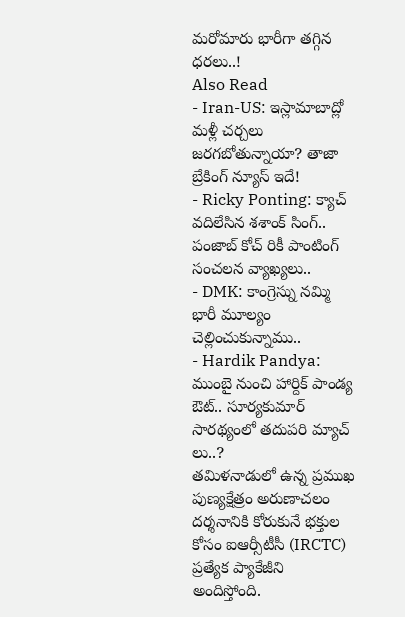మరోమారు భారీగా తగ్గిన ధరలు..!
Also Read
- Iran-US: ఇస్లామాబాద్లో మళ్లీ చర్చలు జరగబోతున్నాయా? తాజా బ్రేకింగ్ న్యూస్ ఇదే!
- Ricky Ponting: క్యాచ్ వదిలేసిన శశాంక్ సింగ్.. పంజాబ్ కోచ్ రికీ పాంటింగ్ సంచలన వ్యాఖ్యలు..
- DMK: కాంగ్రెస్ను నమ్మి భారీ మూల్యం చెల్లించుకున్నాము..
- Hardik Pandya: ముంబై నుంచి హార్దిక్ పాండ్య ఔట్.. సూర్యకుమార్ సారథ్యంలో తదుపరి మ్యాచ్ లు..?
తమిళనాడులో ఉన్న ప్రముఖ పుణ్యక్షేత్రం అరుణాచలం దర్శనానికి కోరుకునే భక్తుల కోసం ఐఆర్సీటీసీ (IRCTC) ప్రత్యేక ప్యాకేజీని అందిస్తోంది.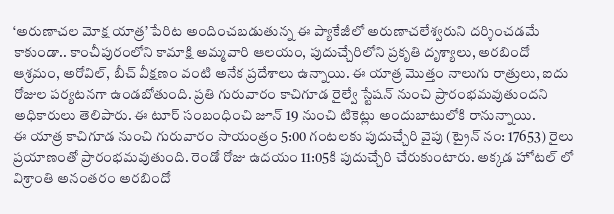‘అరుణాచల మోక్ష యాత్ర’ పేరిట అందించబడుతున్న ఈ ప్యాకేజీలో అరుణాచలేశ్వరుని దర్శించడమే కాకుండా.. కాంచీపురంలోని కామాక్షి అమ్మవారి ఆలయం, పుదుచ్చేరిలోని ప్రకృతి దృశ్యాలు, అరబిందో ఆశ్రమం, అరోవిల్, బీచ్ వీక్షణం వంటి అనేక ప్రదేశాలు ఉన్నాయి. ఈ యాత్ర మొత్తం నాలుగు రాత్రులు, ఐదు రోజుల పర్యటనగా ఉండబోతుంది. ప్రతి గురువారం కాచిగూడ రైల్వే స్టేషన్ నుంచి ప్రారంభమవుతుందని అధికారులు తెలిపారు. ఈ టూర్ సంబంధించి జూన్ 19 నుంచి టికెట్లు అందుబాటులోకి రానున్నాయి.
ఈ యాత్ర కాచిగూడ నుంచి గురువారం సాయంత్రం 5:00 గంటలకు పుదుచ్చేరి వైపు (ట్రైన్ నం: 17653) రైలు ప్రయాణంతో ప్రారంభమవుతుంది. రెండో రోజు ఉదయం 11:05కి పుదుచ్చేరి చేరుకుంటారు. అక్కడ హోటల్ లో విశ్రాంతి అనంతరం అరబిందో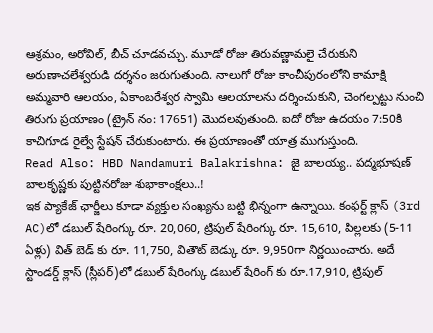ఆశ్రమం, అరోవిల్, బీచ్ చూడవచ్చు. మూడో రోజు తిరువణ్ణామలై చేరుకుని అరుణాచలేశ్వరుడి దర్శనం జరుగుతుంది. నాలుగో రోజు కాంచీపురంలోని కామాక్షి అమ్మవారి ఆలయం, ఏకాంబరేశ్వర స్వామి ఆలయాలను దర్శించుకుని, చెంగల్పట్టు నుంచి తిరుగు ప్రయాణం (ట్రైన్ నం: 17651) మొదలవుతుంది. ఐదో రోజు ఉదయం 7:50కి కాచిగూడ రైల్వే స్టేషన్ చేరుకుంటారు. ఈ ప్రయాణంతో యాత్ర ముగుస్తుంది.
Read Also: HBD Nandamuri Balakrishna: జై బాలయ్య.. పద్మభూషణ్ బాలకృష్ణకు పుట్టినరోజు శుభాకాంక్షలు..!
ఇక ప్యాకేజ్ ఛార్జీలు కూడా వ్యక్తుల సంఖ్యను బట్టి భిన్నంగా ఉన్నాయి. కంఫర్ట్ క్లాస్ (3rd AC)లో డబుల్ షేరింగ్కు రూ. 20,060, ట్రిపుల్ షేరింగ్కు రూ. 15,610, పిల్లలకు (5-11 ఏళ్లు) విత్ బెడ్ కు రూ. 11,750, వితౌట్ బెడ్కు రూ. 9,950గా నిర్ణయించారు. అదే స్టాండర్డ్ క్లాస్ (స్లీపర్)లో డబుల్ షేరింగ్కు డబుల్ షేరింగ్ కు రూ.17,910, ట్రిపుల్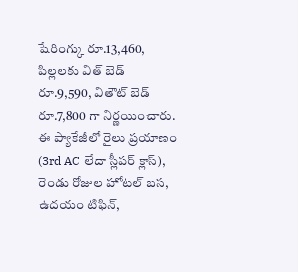షేరింగ్కు రూ.13,460, పిల్లలకు విత్ బెడ్ రూ.9,590, వితౌట్ బెడ్ రూ.7,800 గా నిర్ణయించారు.
ఈ ప్యాకేజీలో రైలు ప్రయాణం (3rd AC లేదా స్లీపర్ క్లాస్), రెండు రోజుల హోటల్ బస, ఉదయం టిఫిన్,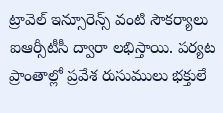ట్రావెల్ ఇన్సూరెన్స్ వంటి సౌకర్యాలు ఐఆర్సీటీసీ ద్వారా లభిస్తాయి. పర్యట ప్రాంతాల్లో ప్రవేశ రుసుములు భక్తులే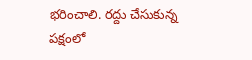భరించాలి. రద్దు చేసుకున్న పక్షంలో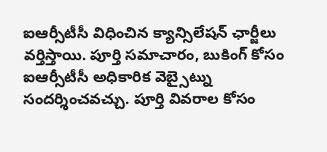ఐఆర్సీటీసీ విధించిన క్యాన్సిలేషన్ ఛార్జీలు వర్తిస్తాయి. పూర్తి సమాచారం, బుకింగ్ కోసం ఐఆర్సీటీసీ అధికారిక వెబ్సైట్ను సందర్శించవచ్చు. పూర్తి వివరాల కోసం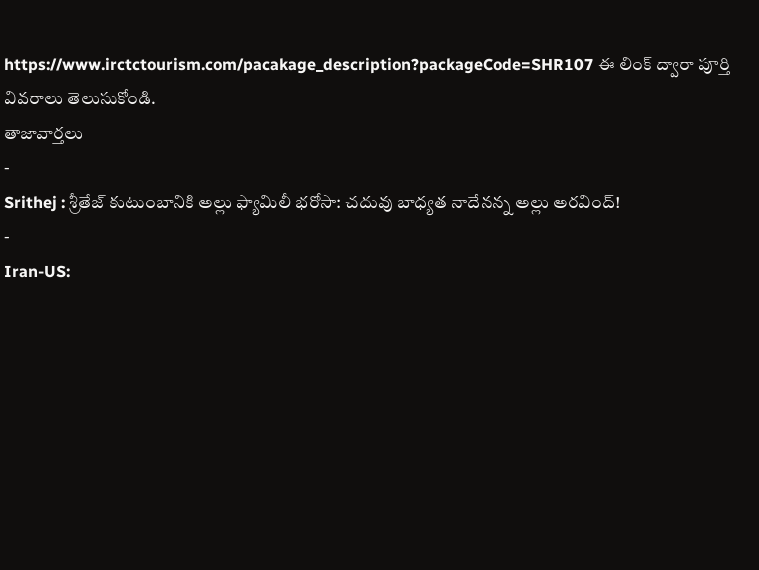https://www.irctctourism.com/pacakage_description?packageCode=SHR107 ఈ లింక్ ద్వారా పూర్తి వివరాలు తెలుసుకోండి.
తాజావార్తలు
-
Srithej : శ్రీతేజ్ కుటుంబానికి అల్లు ఫ్యామిలీ భరోసా: చదువు బాధ్యత నాదేనన్న అల్లు అరవింద్!
-
Iran-US: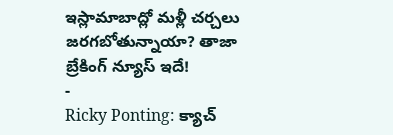ఇస్లామాబాద్లో మళ్లీ చర్చలు జరగబోతున్నాయా? తాజా బ్రేకింగ్ న్యూస్ ఇదే!
-
Ricky Ponting: క్యాచ్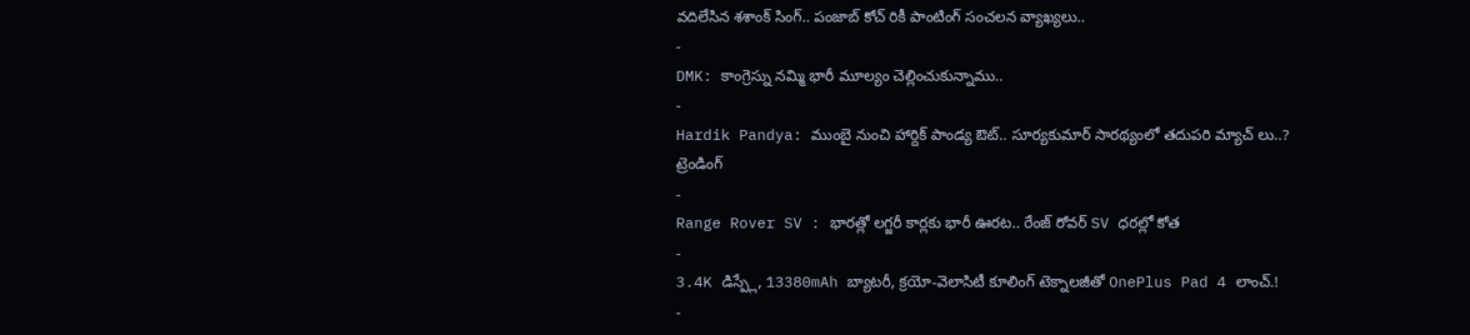వదిలేసిన శశాంక్ సింగ్.. పంజాబ్ కోచ్ రికీ పాంటింగ్ సంచలన వ్యాఖ్యలు..
-
DMK: కాంగ్రెస్ను నమ్మి భారీ మూల్యం చెల్లించుకున్నాము..
-
Hardik Pandya: ముంబై నుంచి హార్దిక్ పాండ్య ఔట్.. సూర్యకుమార్ సారథ్యంలో తదుపరి మ్యాచ్ లు..?
ట్రెండింగ్
-
Range Rover SV : భారత్లో లగ్జరీ కార్లకు భారీ ఊరట.. రేంజ్ రోవర్ SV ధరల్లో కోత
-
3.4K డిస్ప్లే, 13380mAh బ్యాటరీ, క్రయో-వెలాసిటీ కూలింగ్ టెక్నాలజీతో OnePlus Pad 4 లాంచ్.!
-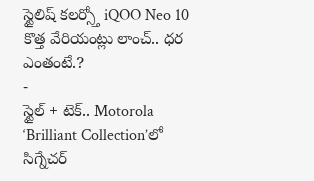స్టైలిష్ కలర్స్తో iQOO Neo 10 కొత్త వేరియంట్లు లాంచ్.. ధర ఎంతంటే.?
-
స్టైల్ + టెక్.. Motorola ‘Brilliant Collection’లో సిగ్నేచర్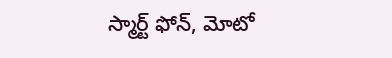స్మార్ట్ ఫోన్, మోటో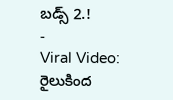బడ్స్ 2.!
-
Viral Video: రైలుకింద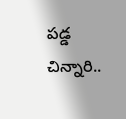పడ్డ చిన్నారి..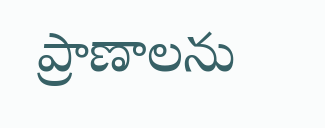ప్రాణాలను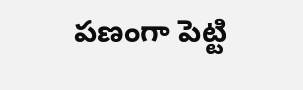పణంగా పెట్టి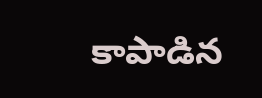కాపాడిన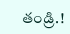తండ్రి.!